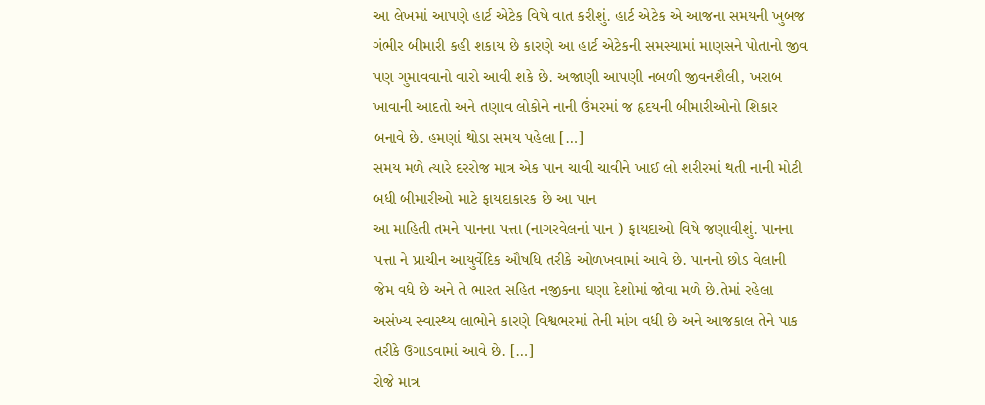આ લેખમાં આપણે હાર્ટ એટેક વિષે વાત કરીશું. હાર્ટ એટેક એ આજના સમયની ખુબજ ગંભીર બીમારી કહી શકાય છે કારણે આ હાર્ટ એટેકની સમસ્યામાં માણસને પોતાનો જીવ પણ ગુમાવવાનો વારો આવી શકે છે. અજાણી આપણી નબળી જીવનશૈલી, ખરાબ ખાવાની આદતો અને તણાવ લોકોને નાની ઉંમરમાં જ હૃદયની બીમારીઓનો શિકાર બનાવે છે. હમણાં થોડા સમય પહેલા […]
સમય મળે ત્યારે દરરોજ માત્ર એક પાન ચાવી ચાવીને ખાઈ લો શરીરમાં થતી નાની મોટી બધી બીમારીઓ માટે ફાયદાકારક છે આ પાન
આ માહિતી તમને પાનના પત્તા (નાગરવેલનાં પાન ) ફાયદાઓ વિષે જણાવીશું. પાનના પત્તા ને પ્રાચીન આયુર્વેદિક ઔષધિ તરીકે ઓળખવામાં આવે છે. પાનનો છોડ વેલાની જેમ વધે છે અને તે ભારત સહિત નજીકના ઘણા દેશોમાં જોવા મળે છે.તેમાં રહેલા અસંખ્ય સ્વાસ્થ્ય લાભોને કારણે વિશ્વભરમાં તેની માંગ વધી છે અને આજકાલ તેને પાક તરીકે ઉગાડવામાં આવે છે. […]
રોજે માત્ર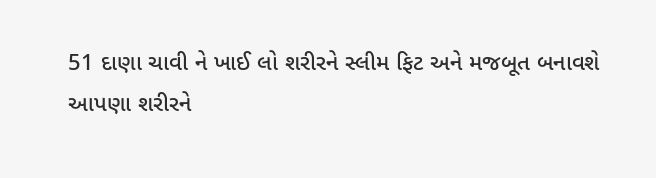51 દાણા ચાવી ને ખાઈ લો શરીરને સ્લીમ ફિટ અને મજબૂત બનાવશે
આપણા શરીરને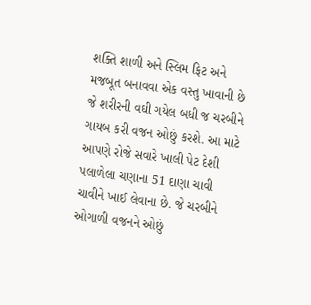શક્તિ શાળી અને સ્લિમ ફિટ અને મજબૂત બનાવવા એક વસ્તુ ખાવાની છે જે શરીરની વઘી ગયેલ બધી જ ચરબીને ગાયબ કરી વજન ઓછું કરશે. આ માટે આપણે રોજે સવારે ખાલી પેટ દેશી પલાળેલા ચણાના 51 દાણા ચાવી ચાવીને ખાઈ લેવાના છે. જે ચરબીને ઓગાળી વજનને ઓછું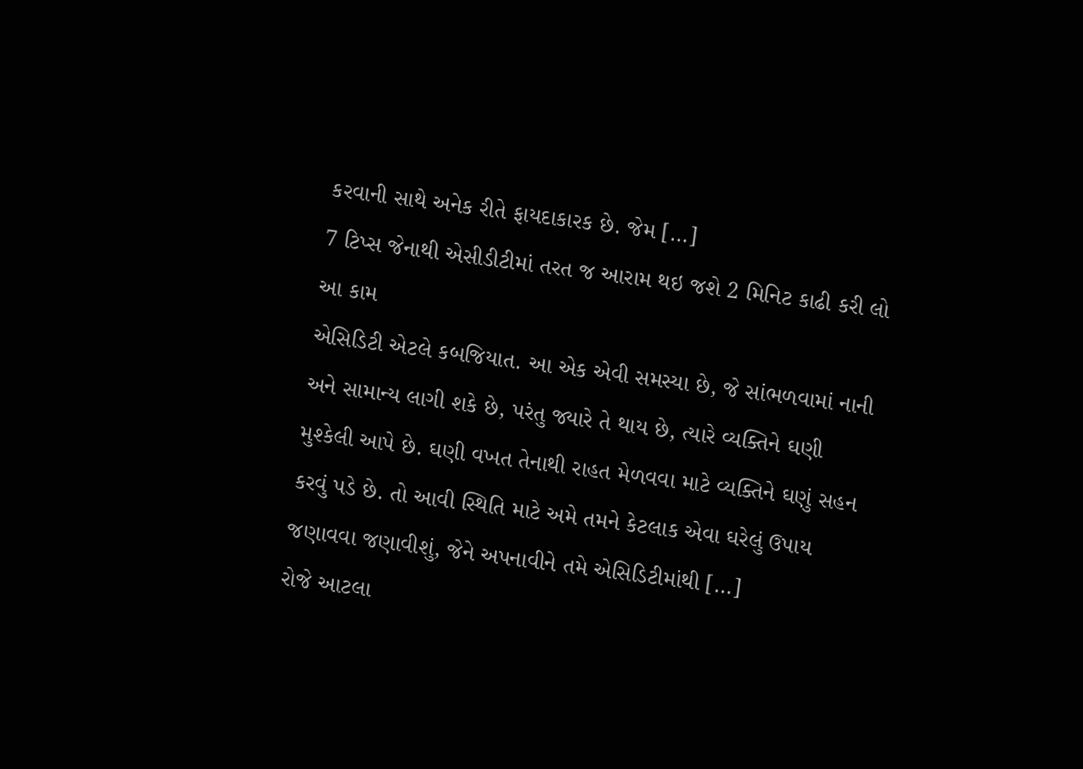કરવાની સાથે અનેક રીતે ફાયદાકારક છે. જેમ […]
7 ટિપ્સ જેનાથી એસીડીટીમાં તરત જ આરામ થઇ જશે 2 મિનિટ કાઢી કરી લો આ કામ
એસિડિટી એટલે કબજિયાત. આ એક એવી સમસ્યા છે, જે સાંભળવામાં નાની અને સામાન્ય લાગી શકે છે, પરંતુ જ્યારે તે થાય છે, ત્યારે વ્યક્તિને ઘણી મુશ્કેલી આપે છે. ઘણી વખત તેનાથી રાહત મેળવવા માટે વ્યક્તિને ઘણું સહન કરવું પડે છે. તો આવી સ્થિતિ માટે અમે તમને કેટલાક એવા ઘરેલું ઉપાય જણાવવા જણાવીશું, જેને અપનાવીને તમે એસિડિટીમાંથી […]
રોજે આટલા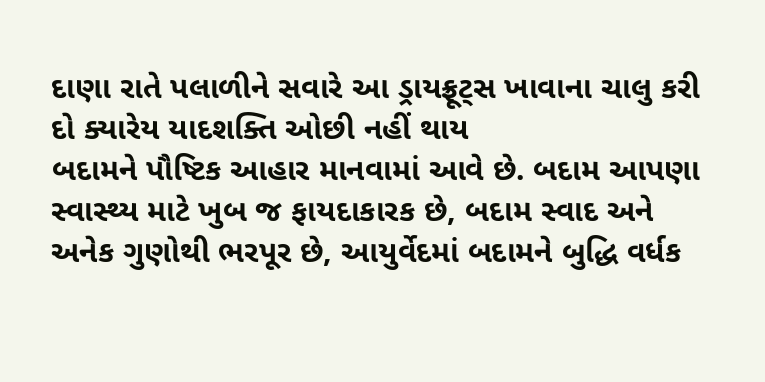દાણા રાતે પલાળીને સવારે આ ડ્રાયફ્રૂટ્સ ખાવાના ચાલુ કરી દો ક્યારેય યાદશક્તિ ઓછી નહીં થાય
બદામને પૌષ્ટિક આહાર માનવામાં આવે છે. બદામ આપણા સ્વાસ્થ્ય માટે ખુબ જ ફાયદાકારક છે, બદામ સ્વાદ અને અનેક ગુણોથી ભરપૂર છે, આયુર્વેદમાં બદામને બુદ્ધિ વર્ધક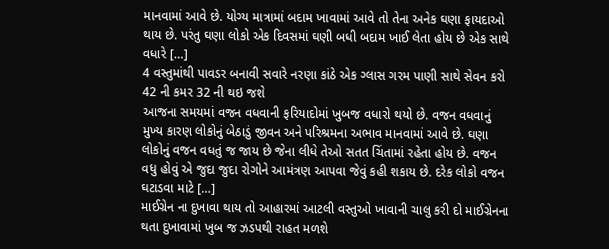માનવામાં આવે છે. યોગ્ય માત્રામાં બદામ ખાવામાં આવે તો તેના અનેક ઘણા ફાયદાઓ થાય છે. પરંતુ ઘણા લોકો એક દિવસમાં ઘણી બધી બદામ ખાઈ લેતા હોય છે એક સાથે વધારે […]
4 વસ્તુમાંથી પાવડર બનાવી સવારે નરણા કાંઠે એક ગ્લાસ ગરમ પાણી સાથે સેવન કરો 42 ની કમર 32 ની થઇ જશે
આજના સમયમાં વજન વધવાની ફરિયાદોમાં ખુબજ વધારો થયો છે. વજન વધવાનું મુખ્ય કારણ લોકોનું બેઠાડું જીવન અને પરિશ્રમના અભાવ માનવામાં આવે છે. ઘણા લોકોનું વજન વધતું જ જાય છે જેના લીધે તેઓ સતત ચિંતામાં રહેતા હોય છે. વજન વધુ હોવું એ જુદા જુદા રોગોને આમંત્રણ આપવા જેવું કહી શકાય છે. દરેક લોકો વજન ઘટાડવા માટે […]
માઈગ્રેન ના દુખાવા થાય તો આહારમાં આટલી વસ્તુઓ ખાવાની ચાલુ કરી દો માઈગ્રેનના થતા દુખાવામાં ખુબ જ ઝડપથી રાહત મળશે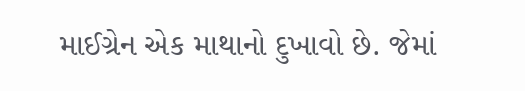માઈગ્રેન એક માથાનો દુખાવો છે. જેમાં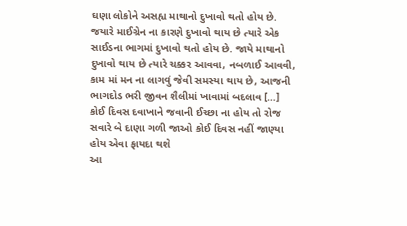ઘણા લોકોને અસહ્ય માથાનો દુખાવો થતો હોય છે. જયારે માઈગ્રેન ના કારણે દુખાવો થાય છે ત્યારે એક સાઈડના ભાગમાં દુખાવો થતો હોય છે. જાયે માથાનો દુખાવો થાય છે ત્યારે ચક્કર આવવા, નબળાઈ આવવી, કામ માં મન ના લાગવું જેવી સમસ્યા થાય છે, આજની ભાગદોડ ભરી જીવન શૈલીમાં ખાવામાં બદલાવ […]
કોઈ દિવસ દવાખાને જવાની ઈચ્છા ના હોય તો રોજ સવારે બે દાણા ગળી જાઓ કોઈ દિવસ નહીં જાણ્યા હોય એવા ફાયદા થશે
આ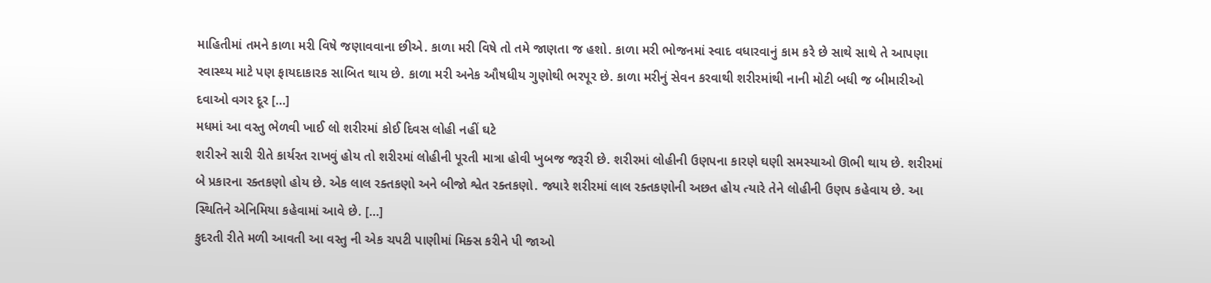માહિતીમાં તમને કાળા મરી વિષે જણાવવાના છીએ. કાળા મરી વિષે તો તમે જાણતા જ હશો. કાળા મરી ભોજનમાં સ્વાદ વધારવાનું કામ કરે છે સાથે સાથે તે આપણા સ્વાસ્થ્ય માટે પણ ફાયદાકારક સાબિત થાય છે. કાળા મરી અનેક ઔષધીય ગુણોથી ભરપૂર છે. કાળા મરીનું સેવન કરવાથી શરીરમાંથી નાની મોટી બધી જ બીમારીઓ દવાઓ વગર દૂર […]
મધમાં આ વસ્તુ ભેળવી ખાઈ લો શરીરમાં કોઈ દિવસ લોહી નહીં ઘટે
શરીરને સારી રીતે કાર્યરત રાખવું હોય તો શરીરમાં લોહીની પૂરતી માત્રા હોવી ખુબજ જરૂરી છે. શરીરમાં લોહીની ઉણપના કારણે ઘણી સમસ્યાઓ ઊભી થાય છે. શરીરમાં બે પ્રકારના રક્તકણો હોય છે. એક લાલ રક્તકણો અને બીજો શ્વેત રક્તકણો. જ્યારે શરીરમાં લાલ રક્તકણોની અછત હોય ત્યારે તેને લોહીની ઉણપ કહેવાય છે. આ સ્થિતિને એનિમિયા કહેવામાં આવે છે. […]
કુદરતી રીતે મળી આવતી આ વસ્તુ ની એક ચપટી પાણીમાં મિક્સ કરીને પી જાઓ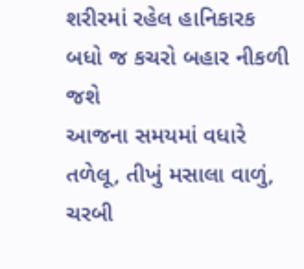શરીરમાં રહેલ હાનિકારક બધો જ કચરો બહાર નીકળી જશે
આજના સમયમાં વધારે તળેલૂ, તીખું મસાલા વાળું, ચરબી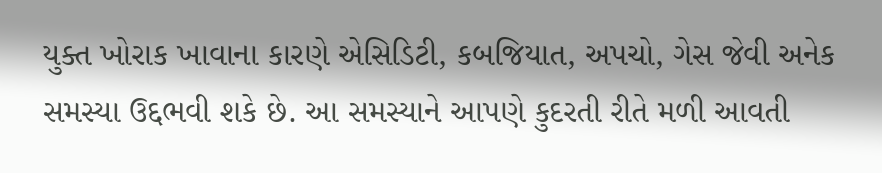યુક્ત ખોરાક ખાવાના કારણે એસિડિટી, કબજિયાત, અપચો, ગેસ જેવી અનેક સમસ્યા ઉદ્દભવી શકે છે. આ સમસ્યાને આપણે કુદરતી રીતે મળી આવતી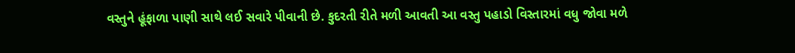વસ્તુને હૂંફાળા પાણી સાથે લઈ સવારે પીવાની છે. કુદરતી રીતે મળી આવતી આ વસ્તુ પહાડો વિસ્તારમાં વધુ જોવા મળે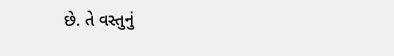છે. તે વસ્તુનું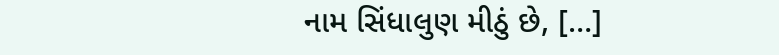નામ સિંધાલુણ મીઠું છે, […]